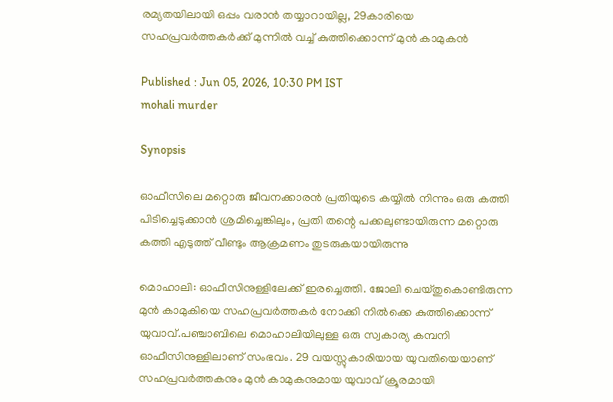രമ്യതയിലായി ഒപ്പം വരാൻ തയ്യാറായില്ല, 29കാരിയെ സഹപ്രവർത്തകർക്ക് മുന്നിൽ വച്ച് കുത്തിക്കൊന്ന് മുൻ കാമുകൻ

Published : Jun 05, 2026, 10:30 PM IST
mohali murder

Synopsis

ഓഫീസിലെ മറ്റൊരു ജീവനക്കാരൻ പ്രതിയുടെ കയ്യിൽ നിന്നും ഒരു കത്തി പിടിച്ചെടുക്കാൻ ശ്രമിച്ചെങ്കിലും, പ്രതി തന്റെ പക്കലുണ്ടായിരുന്ന മറ്റൊരു കത്തി എടുത്ത് വീണ്ടും ആക്രമണം തുടരുകയായിരുന്നു

മൊഹാലി: ഓഫീസിനുള്ളിലേക്ക് ഇരച്ചെത്തി. ജോലി ചെയ്തുകൊണ്ടിരുന്ന മുൻ കാമുകിയെ സഹപ്രവർത്തകർ നോക്കി നിൽക്കെ കുത്തിക്കൊന്ന് യുവാവ്.പഞ്ചാബിലെ മൊഹാലിയിലുള്ള ഒരു സ്വകാര്യ കമ്പനി ഓഫീസിനുള്ളിലാണ് സംഭവം. 29 വയസ്സുകാരിയായ യുവതിയെയാണ് സഹപ്രവർത്തകനും മുൻ കാമുകനുമായ യുവാവ് ക്രൂരമായി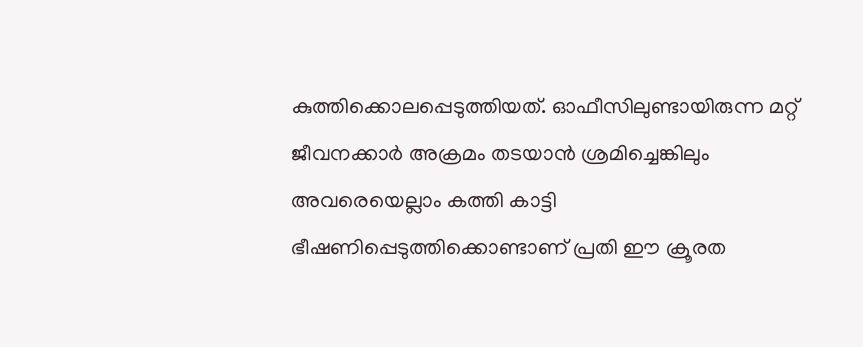കുത്തിക്കൊലപ്പെടുത്തിയത്. ഓഫീസിലുണ്ടായിരുന്ന മറ്റ് ജീവനക്കാർ അക്രമം തടയാൻ ശ്രമിച്ചെങ്കിലും അവരെയെല്ലാം കത്തി കാട്ടി ഭീഷണിപ്പെടുത്തിക്കൊണ്ടാണ് പ്രതി ഈ ക്രൂരത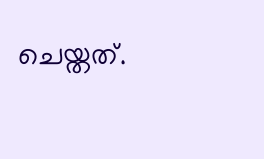ചെയ്തത്.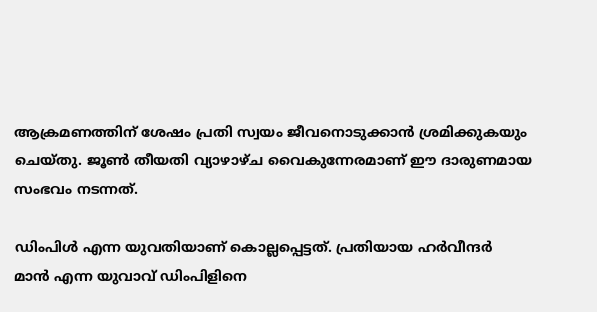ആക്രമണത്തിന് ശേഷം പ്രതി സ്വയം ജീവനൊടുക്കാൻ ശ്രമിക്കുകയും ചെയ്തു. ജൂൺ തീയതി വ്യാഴാഴ്ച വൈകുന്നേരമാണ് ഈ ദാരുണമായ സംഭവം നടന്നത്.

ഡിംപിൾ എന്ന യുവതിയാണ് കൊല്ലപ്പെട്ടത്. പ്രതിയായ ഹർവീന്ദർ മാൻ എന്ന യുവാവ് ഡിംപിളിനെ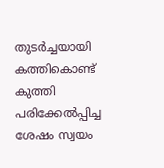തുടർച്ചയായി കത്തികൊണ്ട് കുത്തി പരിക്കേൽപ്പിച്ച ശേഷം സ്വയം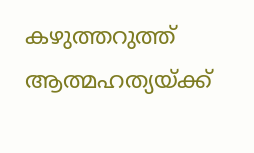കഴുത്തറുത്ത് ആത്മഹത്യയ്ക്ക്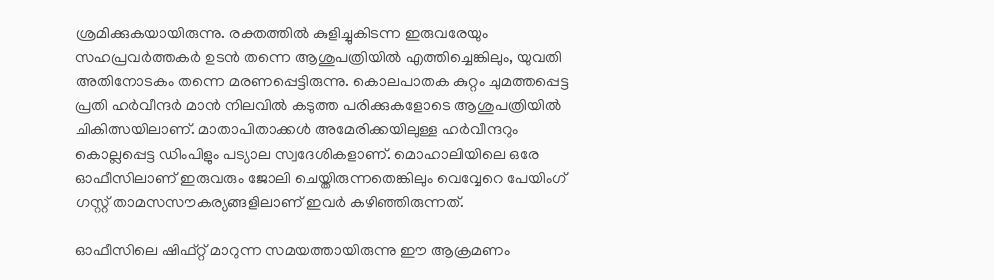ശ്രമിക്കുകയായിരുന്നു. രക്തത്തിൽ കുളിച്ചുകിടന്ന ഇരുവരേയും സഹപ്രവർത്തകർ ഉടൻ തന്നെ ആശുപത്രിയിൽ എത്തിച്ചെങ്കിലും, യുവതി അതിനോടകം തന്നെ മരണപ്പെട്ടിരുന്നു. കൊലപാതക കുറ്റം ചുമത്തപ്പെട്ട പ്രതി ഹർവീന്ദർ മാൻ നിലവിൽ കടുത്ത പരിക്കുകളോടെ ആശുപത്രിയിൽ ചികിത്സയിലാണ്. മാതാപിതാക്കൾ അമേരിക്കയിലുള്ള ഹർവീന്ദറും കൊല്ലപ്പെട്ട ഡിംപിളും പട്യാല സ്വദേശികളാണ്. മൊഹാലിയിലെ ഒരേ ഓഫീസിലാണ് ഇരുവരും ജോലി ചെയ്തിരുന്നതെങ്കിലും വെവ്വേറെ പേയിംഗ് ഗസ്റ്റ് താമസസൗകര്യങ്ങളിലാണ് ഇവർ കഴിഞ്ഞിരുന്നത്.

ഓഫീസിലെ ഷിഫ്റ്റ് മാറുന്ന സമയത്തായിരുന്നു ഈ ആക്രമണം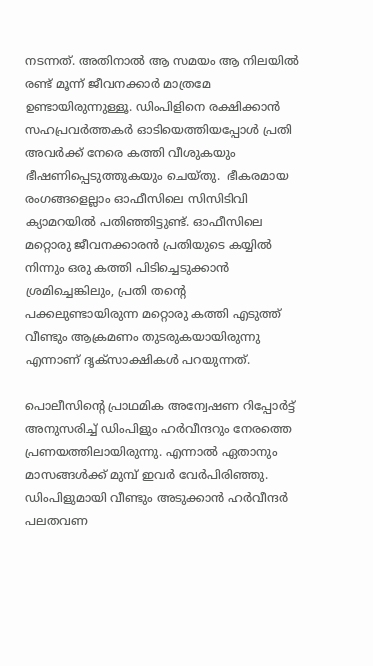നടന്നത്. അതിനാൽ ആ സമയം ആ നിലയിൽ രണ്ട് മൂന്ന് ജീവനക്കാർ മാത്രമേ ഉണ്ടായിരുന്നുള്ളൂ. ഡിംപിളിനെ രക്ഷിക്കാൻ സഹപ്രവർത്തകർ ഓടിയെത്തിയപ്പോൾ പ്രതി അവർക്ക് നേരെ കത്തി വീശുകയും ഭീഷണിപ്പെടുത്തുകയും ചെയ്തു.  ഭീകരമായ രംഗങ്ങളെല്ലാം ഓഫീസിലെ സിസിടിവി ക്യാമറയിൽ പതിഞ്ഞിട്ടുണ്ട്. ഓഫീസിലെ മറ്റൊരു ജീവനക്കാരൻ പ്രതിയുടെ കയ്യിൽ നിന്നും ഒരു കത്തി പിടിച്ചെടുക്കാൻ ശ്രമിച്ചെങ്കിലും, പ്രതി തന്റെ പക്കലുണ്ടായിരുന്ന മറ്റൊരു കത്തി എടുത്ത് വീണ്ടും ആക്രമണം തുടരുകയായിരുന്നു എന്നാണ് ദൃക്‌സാക്ഷികൾ പറയുന്നത്.

പൊലീസിന്റെ പ്രാഥമിക അന്വേഷണ റിപ്പോർട്ട് അനുസരിച്ച് ഡിംപിളും ഹർവീന്ദറും നേരത്തെ പ്രണയത്തിലായിരുന്നു. എന്നാൽ ഏതാനും മാസങ്ങൾക്ക് മുമ്പ് ഇവർ വേർപിരിഞ്ഞു. ഡിംപിളുമായി വീണ്ടും അടുക്കാൻ ഹർവീന്ദർ പലതവണ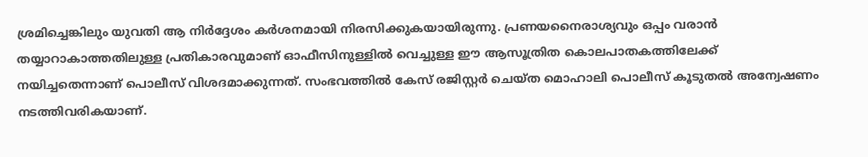ശ്രമിച്ചെങ്കിലും യുവതി ആ നിർദ്ദേശം കർശനമായി നിരസിക്കുകയായിരുന്നു. പ്രണയനൈരാശ്യവും ഒപ്പം വരാൻ തയ്യാറാകാത്തതിലുള്ള പ്രതികാരവുമാണ് ഓഫീസിനുള്ളിൽ വെച്ചുള്ള ഈ ആസൂത്രിത കൊലപാതകത്തിലേക്ക് നയിച്ചതെന്നാണ് പൊലീസ് വിശദമാക്കുന്നത്. സംഭവത്തിൽ കേസ് രജിസ്റ്റർ ചെയ്ത മൊഹാലി പൊലീസ് കൂടുതൽ അന്വേഷണം നടത്തിവരികയാണ്.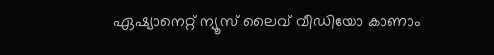ഏഷ്യാനെറ്റ് ന്യൂസ് ലൈവ് വീഡിയോ കാണാം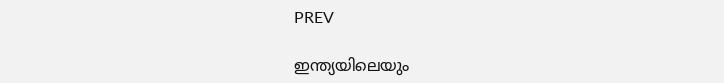PREV

ഇന്ത്യയിലെയും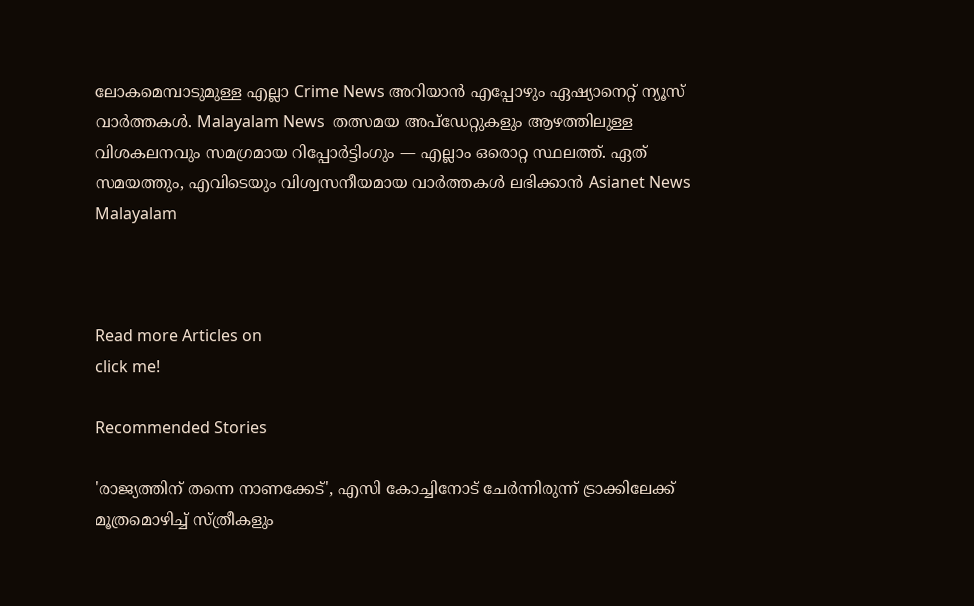ലോകമെമ്പാടുമുള്ള എല്ലാ Crime News അറിയാൻ എപ്പോഴും ഏഷ്യാനെറ്റ് ന്യൂസ് വാർത്തകൾ. Malayalam News  തത്സമയ അപ്‌ഡേറ്റുകളും ആഴത്തിലുള്ള വിശകലനവും സമഗ്രമായ റിപ്പോർട്ടിംഗും — എല്ലാം ഒരൊറ്റ സ്ഥലത്ത്. ഏത് സമയത്തും, എവിടെയും വിശ്വസനീയമായ വാർത്തകൾ ലഭിക്കാൻ Asianet News Malayalam



Read more Articles on
click me!

Recommended Stories

'രാജ്യത്തിന് തന്നെ നാണക്കേട്', എസി കോച്ചിനോട് ചേർന്നിരുന്ന് ട്രാക്കിലേക്ക് മൂത്രമൊഴിച്ച് സ്ത്രീകളും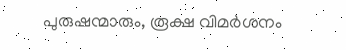പുരുഷന്മാരും, രൂക്ഷ വിമർശനം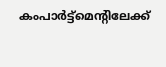കംപാർട്ട്മെന്റിലേക്ക്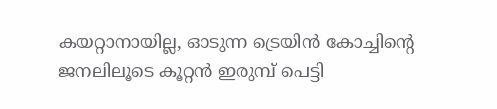കയറ്റാനായില്ല, ഓടുന്ന ട്രെയിൻ കോച്ചിന്റെ ജനലിലൂടെ കൂറ്റൻ ഇരുമ്പ് പെട്ടി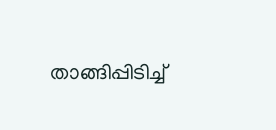താങ്ങിപ്പിടിച്ച്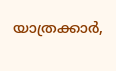യാത്രക്കാർ,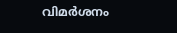വിമർശനം